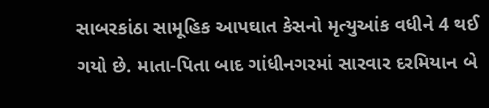સાબરકાંઠા સામૂહિક આપઘાત કેસનો મૃત્યુઆંક વધીને 4 થઈ ગયો છે. માતા-પિતા બાદ ગાંધીનગરમાં સારવાર દરમિયાન બે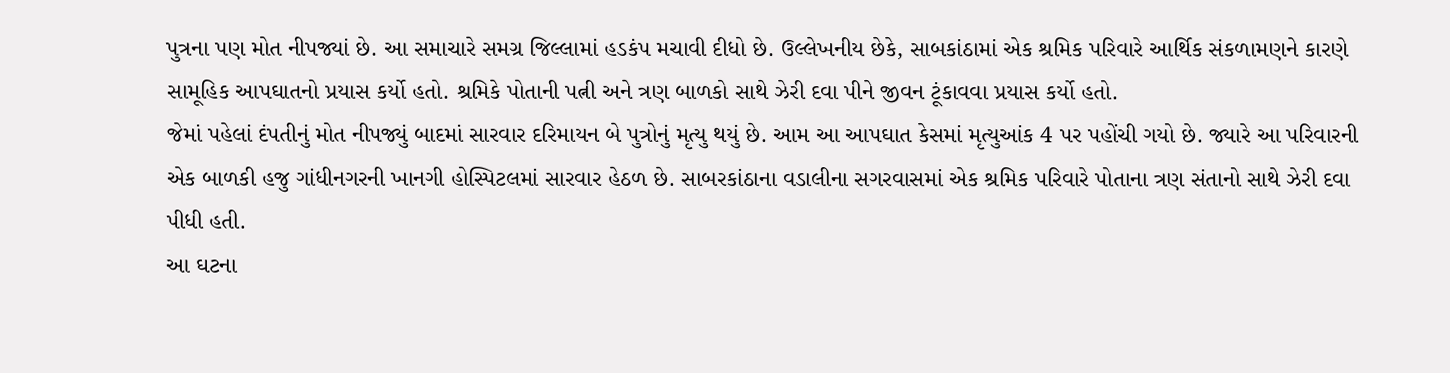પુત્રના પણ મોત નીપજ્યાં છે. આ સમાચારે સમગ્ર જિલ્લામાં હડકંપ મચાવી દીધો છે. ઉલ્લેખનીય છેકે, સાબકાંઠામાં એક શ્રમિક પરિવારે આર્થિક સંકળામણને કારણે સામૂહિક આપઘાતનો પ્રયાસ કર્યો હતો. શ્રમિકે પોતાની પત્ની અને ત્રણ બાળકો સાથે ઝેરી દવા પીને જીવન ટૂંકાવવા પ્રયાસ કર્યો હતો.
જેમાં પહેલાં દંપતીનું મોત નીપજ્યું બાદમાં સારવાર દરિમાયન બે પુત્રોનું મૃત્યુ થયું છે. આમ આ આપઘાત કેસમાં મૃત્યુઆંક 4 પર પહોંચી ગયો છે. જ્યારે આ પરિવારની એક બાળકી હજુ ગાંધીનગરની ખાનગી હોસ્પિટલમાં સારવાર હેઠળ છે. સાબરકાંઠાના વડાલીના સગરવાસમાં એક શ્રમિક પરિવારે પોતાના ત્રણ સંતાનો સાથે ઝેરી દવા પીધી હતી.
આ ઘટના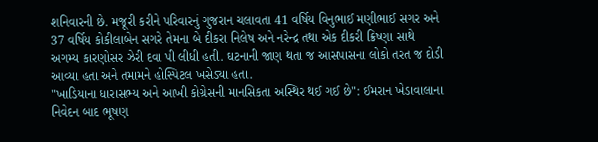શનિવારની છે. મજૂરી કરીને પરિવારનું ગુજરાન ચલાવતા 41 વર્ષિય વિનુભાઈ મણીભાઈ સગર અને 37 વર્ષિય કોકીલાબેન સગરે તેમના બે દીકરા નિલેષ અને નરેન્દ્ર તથા એક દીકરી ક્રિષ્ણા સાથે અગમ્ય કારણોસર ઝેરી દવા પી લીધી હતી. ઘટનાની જાણ થતા જ આસપાસના લોકો તરત જ દોડી આવ્યા હતા અને તમામને હોસ્પિટલ ખસેડ્યા હતા.
"ખાડિયાના ધારાસભ્ય અને આખી કોગ્રેસની માનસિકતા અસ્થિર થઈ ગઈ છે": ઈમરાન ખેડાવાલાના નિવેદન બાદ ભૂષણ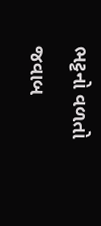ભટ્ટનો વળતો જવાબ